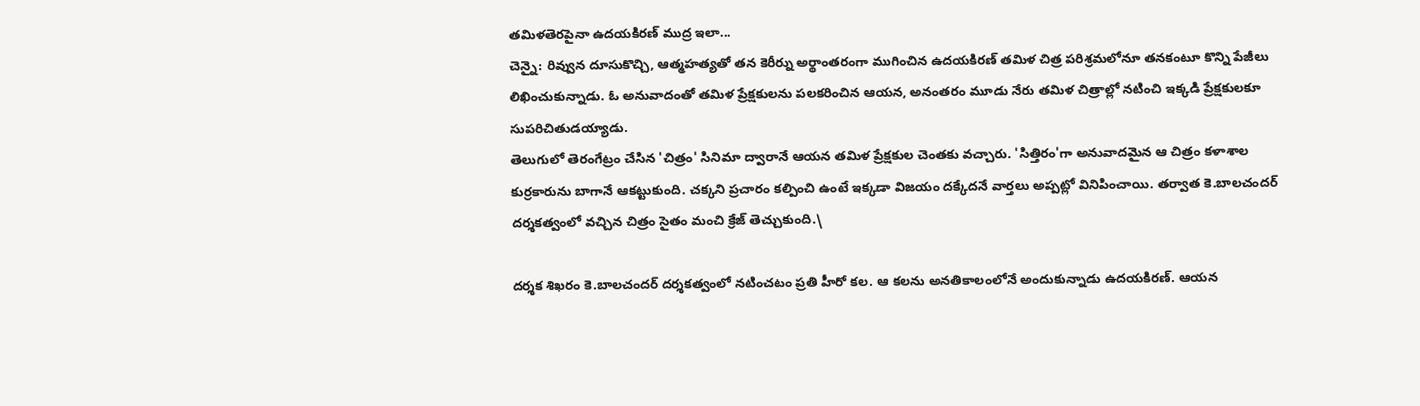తమిళతెరపైనా ఉదయకిరణ్ ముద్ర ఇలా...
చెన్నై: రివ్వున దూసుకొచ్చి, ఆత్మహత్యతో తన కెరీర్ను అర్థాంతరంగా ముగించిన ఉదయకిరణ్ తమిళ చిత్ర పరిశ్రమలోనూ తనకంటూ కొన్ని పేజీలు లిఖించుకున్నాడు. ఓ అనువాదంతో తమిళ ప్రేక్షకులను పలకరించిన ఆయన, అనంతరం మూడు నేరు తమిళ చిత్రాల్లో నటించి ఇక్కడి ప్రేక్షకులకూ సుపరిచితుడయ్యాడు.
తెలుగులో తెరంగేట్రం చేసిన 'చిత్రం' సినిమా ద్వారానే ఆయన తమిళ ప్రేక్షకుల చెంతకు వచ్చారు. 'సిత్తిరం'గా అనువాదమైన ఆ చిత్రం కళాశాల కుర్రకారును బాగానే ఆకట్టుకుంది. చక్కని ప్రచారం కల్పించి ఉంటే ఇక్కడా విజయం దక్కేదనే వార్తలు అప్పట్లో వినిపించాయి. తర్వాత కె.బాలచందర్ దర్శకత్వంలో వచ్చిన చిత్రం సైతం మంచి క్రేజ్ తెచ్చుకుంది.\

దర్శక శిఖరం కె.బాలచందర్ దర్శకత్వంలో నటించటం ప్రతి హీరో కల. ఆ కలను అనతికాలంలోనే అందుకున్నాడు ఉదయకిరణ్. ఆయన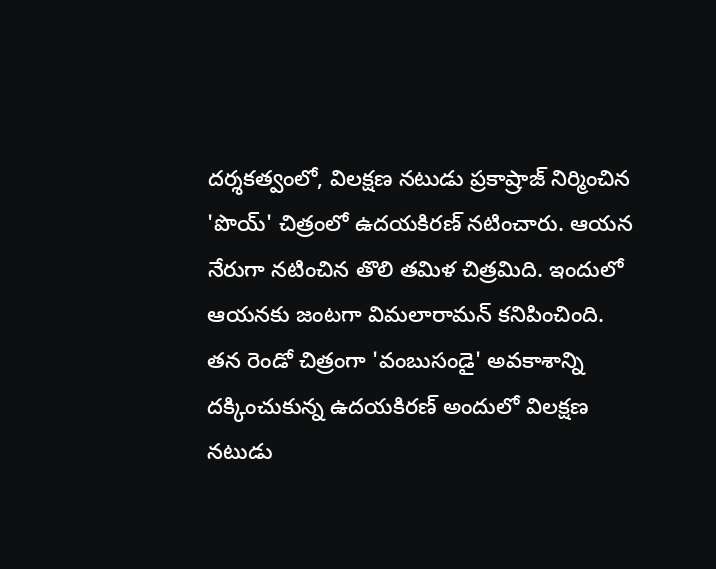దర్శకత్వంలో, విలక్షణ నటుడు ప్రకాష్రాజ్ నిర్మించిన 'పొయ్' చిత్రంలో ఉదయకిరణ్ నటించారు. ఆయన నేరుగా నటించిన తొలి తమిళ చిత్రమిది. ఇందులో ఆయనకు జంటగా విమలారామన్ కనిపించింది.
తన రెండో చిత్రంగా 'వంబుసండై' అవకాశాన్ని దక్కించుకున్న ఉదయకిరణ్ అందులో విలక్షణ నటుడు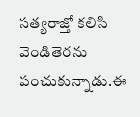సత్యరాజ్తో కలిసి వెండితెరను పంచుకున్నాడు.ఈ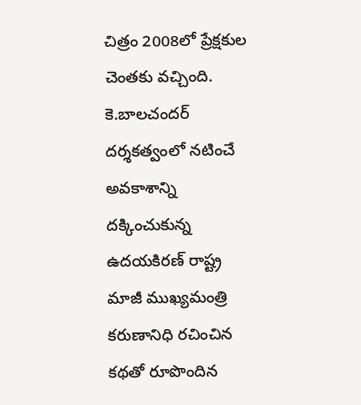చిత్రం 2008లో ప్రేక్షకుల చెంతకు వచ్చింది.
కె.బాలచందర్ దర్శకత్వంలో నటించే అవకాశాన్ని దక్కించుకున్న ఉదయకిరణ్ రాష్ట్ర మాజీ ముఖ్యమంత్రి కరుణానిధి రచించిన కథతో రూపొందిన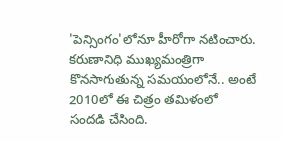'పెన్సింగం'లోనూ హీరోగా నటించారు. కరుణానిధి ముఖ్యమంత్రిగా కొనసాగుతున్న సమయంలోనే.. అంటే 2010లో ఈ చిత్రం తమిళంలో సందడి చేసింది.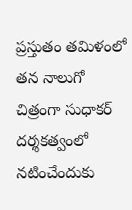ప్రస్తుతం తమిళంలో తన నాలుగో చిత్రంగా సుధాకర్ దర్శకత్వంలో నటించేందుకు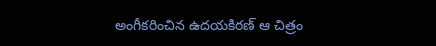అంగీకరించిన ఉదయకిరణ్ ఆ చిత్రం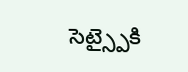సెట్స్పైకి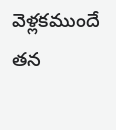వెళ్లకముందే తన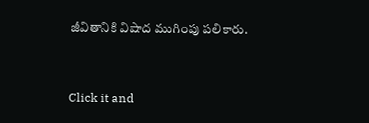జీవితానికి విషాద ముగింపు పలికారు.


Click it and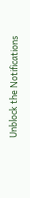Unblock the Notifications